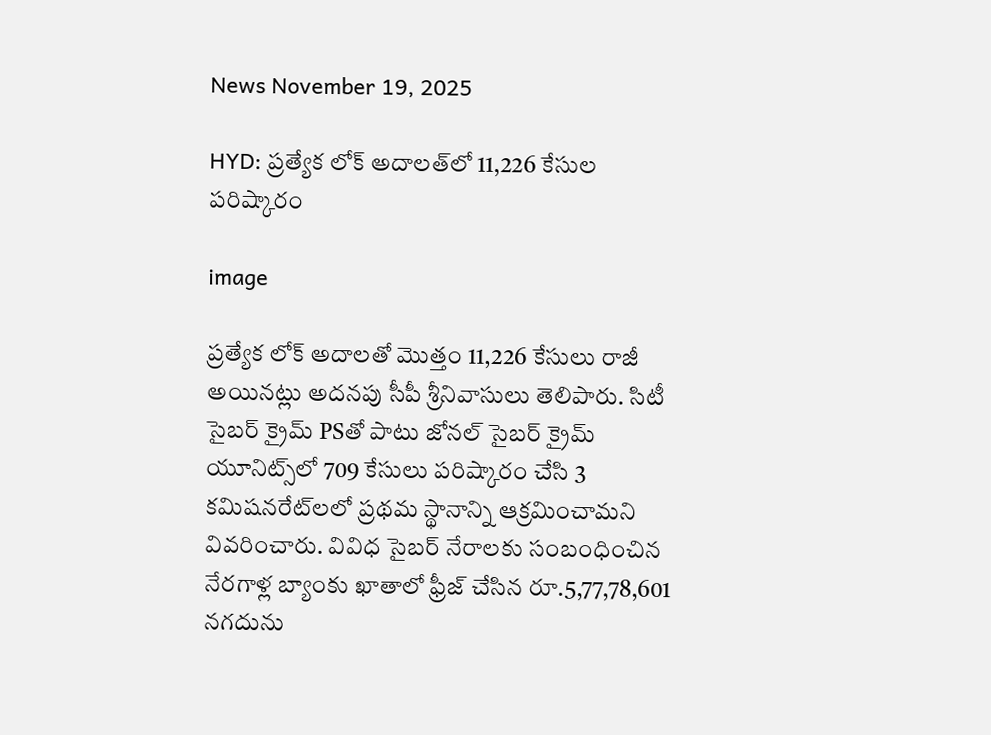News November 19, 2025

HYD: ప్రత్యేక లోక్ అదాలత్‌లో 11,226 కేసుల పరిష్కారం

image

ప్రత్యేక లోక్ అదాలతో మొత్తం 11,226 కేసులు రాజీ అయినట్లు అదనపు సీపీ శ్రీనివాసులు తెలిపారు. సిటీ సైబర్ క్రైమ్ PSతో పాటు జోనల్ సైబర్ క్రైమ్ యూనిట్స్‌లో 709 కేసులు పరిష్కారం చేసి 3 కమిషనరేట్‌లలో ప్రథమ స్థానాన్ని ఆక్రమించామని వివరించారు. వివిధ సైబర్ నేరాలకు సంబంధించిన నేరగాళ్ల బ్యాంకు ఖాతాలో ఫ్రీజ్ చేసిన రూ.5,77,78,601 నగదును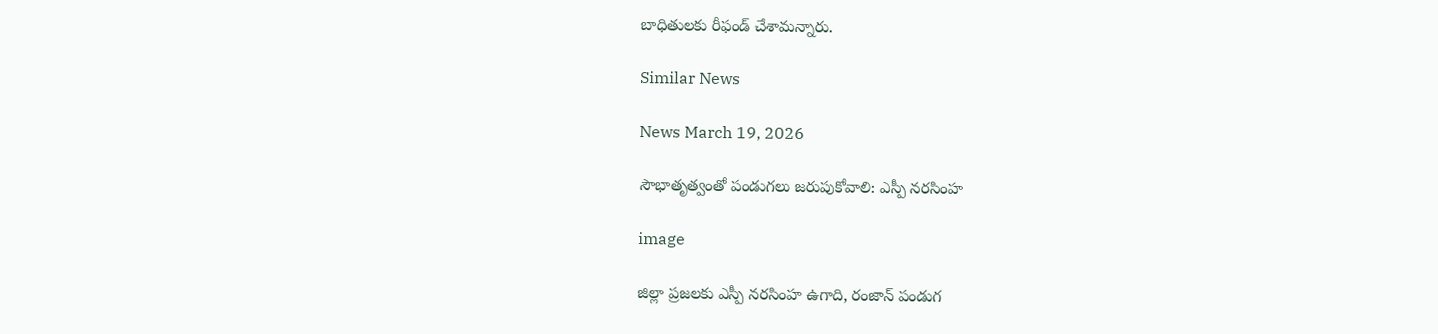బాధితులకు రీఫండ్ చేశామన్నారు.

Similar News

News March 19, 2026

సౌభాతృత్వంతో పండుగలు జరుపుకోవాలి: ఎస్పీ నరసింహ

image

జిల్లా ప్రజలకు ఎస్పీ నరసింహ ఉగాది, రంజాన్ పండుగ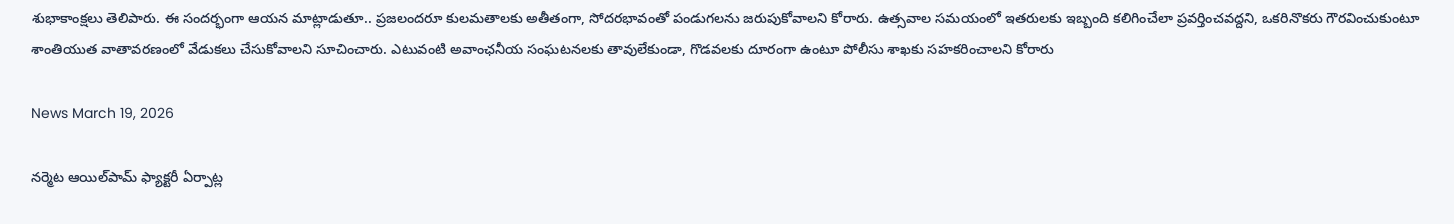శుభాకాంక్షలు తెలిపారు. ఈ సందర్భంగా ఆయన మాట్లాడుతూ.. ప్రజలందరూ కులమతాలకు అతీతంగా, సోదరభావంతో పండుగలను జరుపుకోవాలని కోరారు. ఉత్సవాల సమయంలో ఇతరులకు ఇబ్బంది కలిగించేలా ప్రవర్తించవద్దని, ఒకరినొకరు గౌరవించుకుంటూ శాంతియుత వాతావరణంలో వేడుకలు చేసుకోవాలని సూచించారు. ఎటువంటి అవాంఛనీయ సంఘటనలకు తావులేకుండా, గొడవలకు దూరంగా ఉంటూ పోలీసు శాఖకు సహకరించాలని కోరారు

News March 19, 2026

నర్మెట ఆయిల్‌పామ్ ఫ్యాక్టరీ ఏర్పాట్ల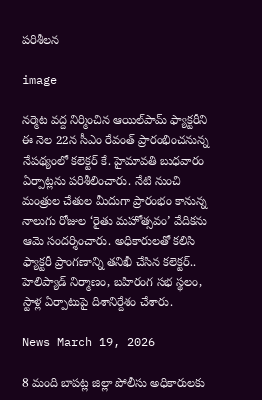పరిశీలన

image

నర్మెట వద్ద నిర్మించిన ఆయిల్‌పామ్ ఫ్యాక్టరీని ఈ నెల 22న సీఎం రేవంత్ ప్రారంభించనున్న నేపథ్యంలో కలెక్టర్ కే. హైమావతి బుధవారం ఏర్పాట్లను పరిశీలించారు. నేటి నుంచి మంత్రుల చేతుల మీదుగా ప్రారంభం కానున్న నాలుగు రోజుల ‘రైతు మహోత్సవం’ వేదికను ఆమె సందర్శించారు. అధికారులతో కలిసి ఫ్యాక్టరీ ప్రాంగణాన్ని తనిఖీ చేసిన కలెక్టర్.. హెలిప్యాడ్ నిర్మాణం, బహిరంగ సభ స్థలం, స్టాళ్ల ఏర్పాటుపై దిశానిర్దేశం చేశారు.

News March 19, 2026

8 మంది బాపట్ల జిల్లా పోలీసు అధికారులకు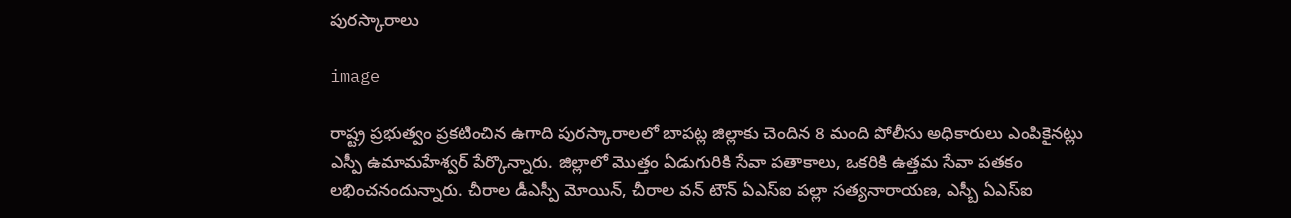పురస్కారాలు

image

రాష్ట్ర ప్రభుత్వం ప్రకటించిన ఉగాది పురస్కారాలలో బాపట్ల జిల్లాకు చెందిన 8 మంది పోలీసు అధికారులు ఎంపికైనట్లు ఎస్పీ ఉమామహేశ్వర్ పేర్కొన్నారు. జిల్లాలో మొత్తం ఏడుగురికి సేవా పతాకాలు, ఒకరికి ఉత్తమ సేవా పతకం లభించనందున్నారు. చీరాల డీఎస్పీ మోయిన్, చీరాల వన్ టౌన్ ఏఎస్ఐ పల్లా సత్యనారాయణ, ఎస్బీ ఏఎస్ఐ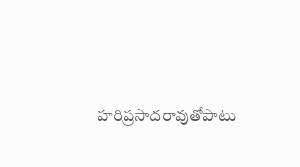హరిప్రసాదరావుతోపాటు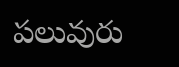పలువురు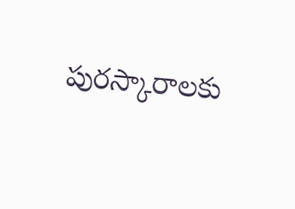పురస్కారాలకు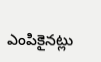ఎంపికైనట్లు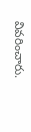వివరించారు.